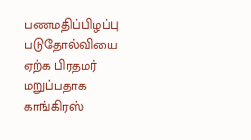பணமதிப்பிழப்பு படுதோல்வியை ஏற்க பிரதமர் மறுப்பதாக காங்கிரஸ்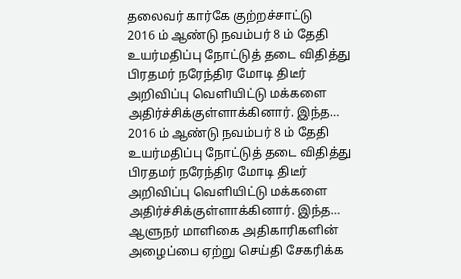தலைவர் கார்கே குற்றச்சாட்டு
2016 ம் ஆண்டு நவம்பர் 8 ம் தேதி உயர்மதிப்பு நோட்டுத் தடை விதித்து பிரதமர் நரேந்திர மோடி திடீர் அறிவிப்பு வெளியிட்டு மக்களை அதிர்ச்சிக்குள்ளாக்கினார். இந்த…
2016 ம் ஆண்டு நவம்பர் 8 ம் தேதி உயர்மதிப்பு நோட்டுத் தடை விதித்து பிரதமர் நரேந்திர மோடி திடீர் அறிவிப்பு வெளியிட்டு மக்களை அதிர்ச்சிக்குள்ளாக்கினார். இந்த…
ஆளுநர் மாளிகை அதிகாரிகளின் அழைப்பை ஏற்று செய்தி சேகரிக்க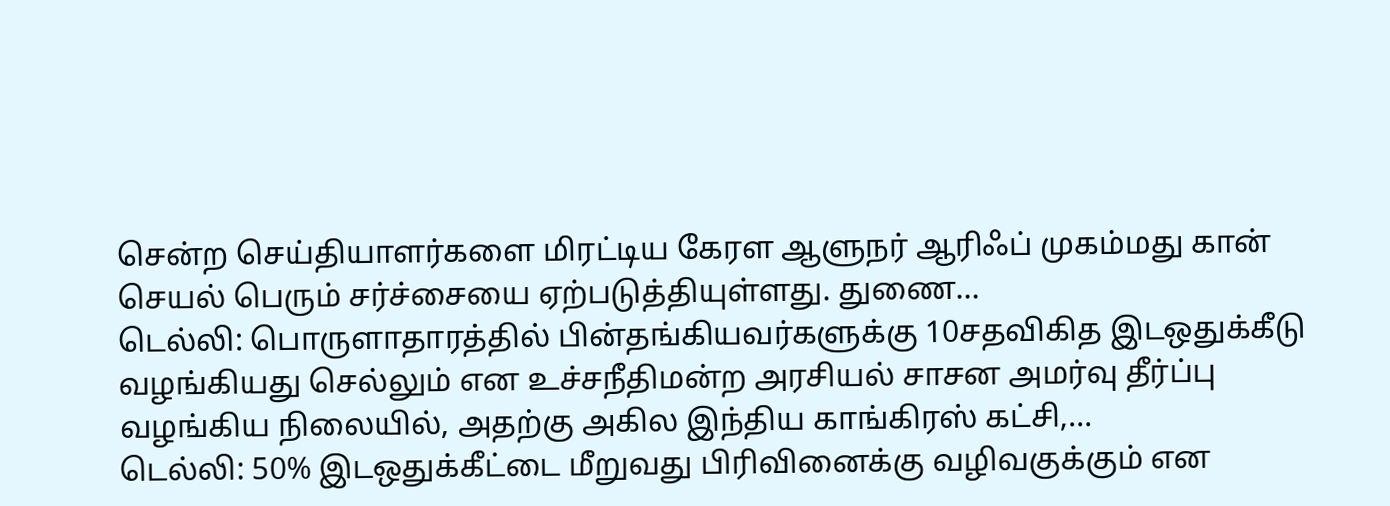சென்ற செய்தியாளர்களை மிரட்டிய கேரள ஆளுநர் ஆரிஃப் முகம்மது கான் செயல் பெரும் சர்ச்சையை ஏற்படுத்தியுள்ளது. துணை…
டெல்லி: பொருளாதாரத்தில் பின்தங்கியவர்களுக்கு 10சதவிகித இடஒதுக்கீடு வழங்கியது செல்லும் என உச்சநீதிமன்ற அரசியல் சாசன அமர்வு தீர்ப்பு வழங்கிய நிலையில், அதற்கு அகில இந்திய காங்கிரஸ் கட்சி,…
டெல்லி: 50% இடஒதுக்கீட்டை மீறுவது பிரிவினைக்கு வழிவகுக்கும் என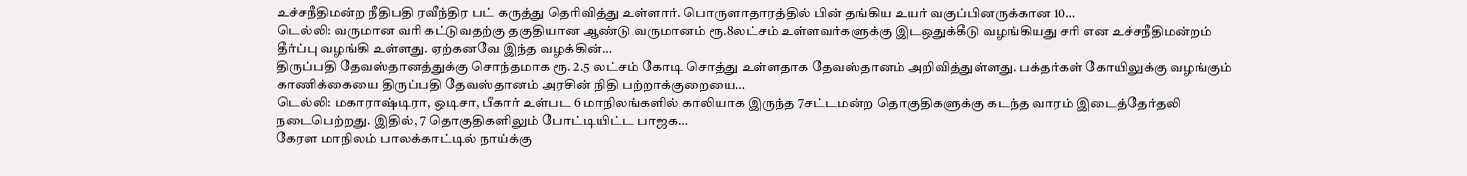உச்சநீதிமன்ற நீதிபதி ரவீந்திர பட் கருத்து தெரிவித்து உள்ளார். பொருளாதாரத்தில் பின் தங்கிய உயர் வகுப்பினருக்கான 10…
டெல்லி: வருமான வரி கட்டுவதற்கு தகுதியான ஆண்டு வருமானம் ரூ.8லட்சம் உள்ளவர்களுக்கு இடஒதுக்கீடு வழங்கியது சரி என உச்சநீதிமன்றம் தீர்ப்பு வழங்கி உள்ளது. ஏற்கனவே இந்த வழக்கின்…
திருப்பதி தேவஸ்தானத்துக்கு சொந்தமாக ரூ. 2.5 லட்சம் கோடி சொத்து உள்ளதாக தேவஸ்தானம் அறிவித்துள்ளது. பக்தர்கள் கோயிலுக்கு வழங்கும் காணிக்கையை திருப்பதி தேவஸ்தானம் அரசின் நிதி பற்றாக்குறையை…
டெல்லி: மகாராஷ்டிரா, ஒடிசா, பீகார் உள்பட 6 மாநிலங்களில் காலியாக இருந்த 7சட்டமன்ற தொகுதிகளுக்கு கடந்த வாரம் இடைத்தேர்தலி நடைபெற்றது. இதில், 7 தொகுதிகளிலும் போட்டியிட்ட பாஜக…
கேரள மாநிலம் பாலக்காட்டில் நாய்க்கு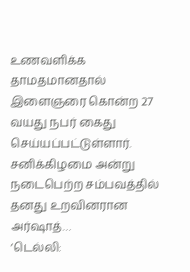உணவளிக்க தாமதமானதால் இளைஞரை கொன்ற 27 வயது நபர் கைது செய்யப்பட்டுள்ளார். சனிக்கிழமை அன்று நடைபெற்ற சம்பவத்தில் தனது உறவினரான அர்ஷாத்…
‘டெல்லி: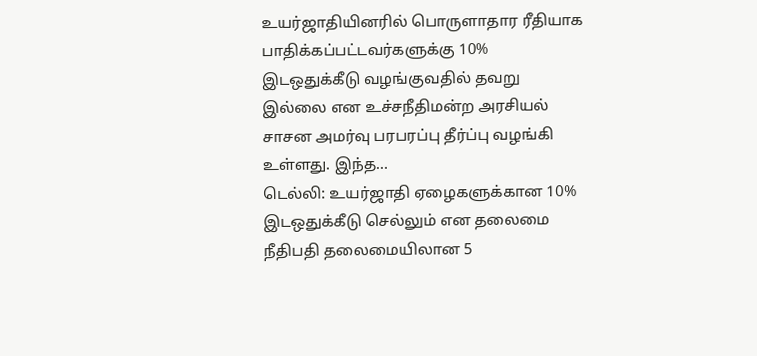உயர்ஜாதியினரில் பொருளாதார ரீதியாக பாதிக்கப்பட்டவர்களுக்கு 10% இடஒதுக்கீடு வழங்குவதில் தவறு இல்லை என உச்சநீதிமன்ற அரசியல் சாசன அமர்வு பரபரப்பு தீர்ப்பு வழங்கி உள்ளது. இந்த…
டெல்லி: உயர்ஜாதி ஏழைகளுக்கான 10% இடஒதுக்கீடு செல்லும் என தலைமை நீதிபதி தலைமையிலான 5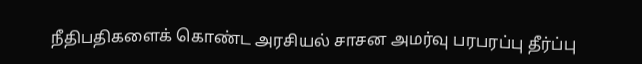நீதிபதிகளைக் கொண்ட அரசியல் சாசன அமர்வு பரபரப்பு தீர்ப்பு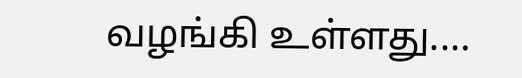வழங்கி உள்ளது.…